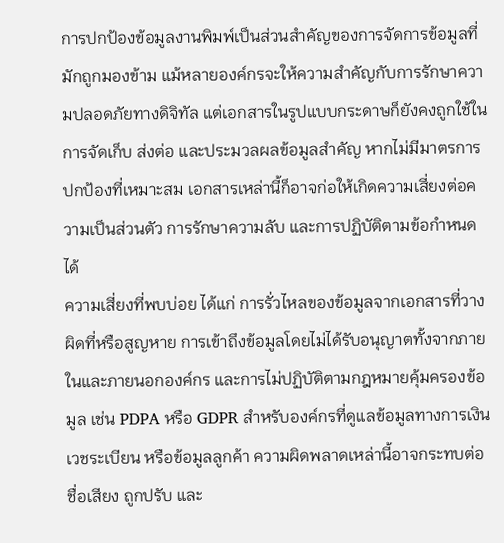การปกป้องข้อมูลงานพิมพ์เป็นส่วนสำคัญของการจัดการข้อมูลที่มักถูกมองข้าม แม้หลายองค์กรจะให้ความสำคัญกับการรักษาความปลอดภัยทางดิจิทัล แต่เอกสารในรูปแบบกระดาษก็ยังคงถูกใช้ในการจัดเก็บ ส่งต่อ และประมวลผลข้อมูลสำคัญ หากไม่มีมาตรการปกป้องที่เหมาะสม เอกสารเหล่านี้ก็อาจก่อให้เกิดความเสี่ยงต่อความเป็นส่วนตัว การรักษาความลับ และการปฏิบัติตามข้อกำหนดได้
ความเสี่ยงที่พบบ่อย ได้แก่ การรั่วไหลของข้อมูลจากเอกสารที่วางผิดที่หรือสูญหาย การเข้าถึงข้อมูลโดยไม่ได้รับอนุญาตทั้งจากภายในและภายนอกองค์กร และการไม่ปฏิบัติตามกฎหมายคุ้มครองข้อมูล เช่น PDPA หรือ GDPR สำหรับองค์กรที่ดูแลข้อมูลทางการเงิน เวชระเบียน หรือข้อมูลลูกค้า ความผิดพลาดเหล่านี้อาจกระทบต่อชื่อเสียง ถูกปรับ และ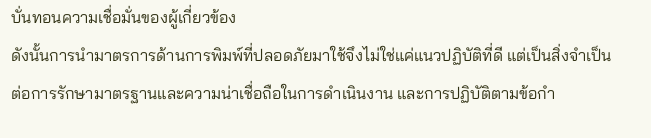บั่นทอนความเชื่อมั่นของผู้เกี่ยวข้อง
ดังนั้นการนำมาตรการด้านการพิมพ์ที่ปลอดภัยมาใช้จึงไม่ใช่แค่แนวปฏิบัติที่ดี แต่เป็นสิ่งจำเป็นต่อการรักษามาตรฐานและความน่าเชื่อถือในการดำเนินงาน และการปฏิบัติตามข้อกำ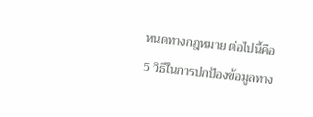หนดทางกฎหมาย ต่อไปนี้คือ 5 วิธีในการปกป้องข้อมูลทาง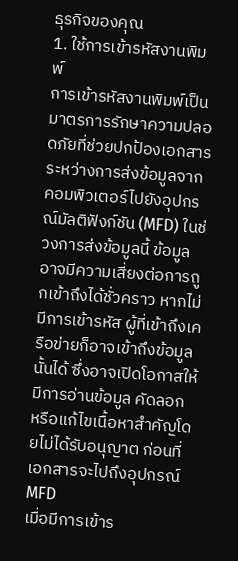ธุรกิจของคุณ
1. ใช้การเข้ารหัสงานพิมพ์
การเข้ารหัสงานพิมพ์เป็นมาตรการรักษาความปลอดภัยที่ช่วยปกป้องเอกสารระหว่างการส่งข้อมูลจากคอมพิวเตอร์ไปยังอุปกรณ์มัลติฟังก์ชัน (MFD) ในช่วงการส่งข้อมูลนี้ ข้อมูลอาจมีความเสี่ยงต่อการถูกเข้าถึงได้ชั่วคราว หากไม่มีการเข้ารหัส ผู้ที่เข้าถึงเครือข่ายก็อาจเข้าถึงข้อมูลนั้นได้ ซึ่งอาจเปิดโอกาสให้มีการอ่านข้อมูล คัดลอก หรือแก้ไขเนื้อหาสำคัญโดยไม่ได้รับอนุญาต ก่อนที่เอกสารจะไปถึงอุปกรณ์ MFD
เมื่อมีการเข้าร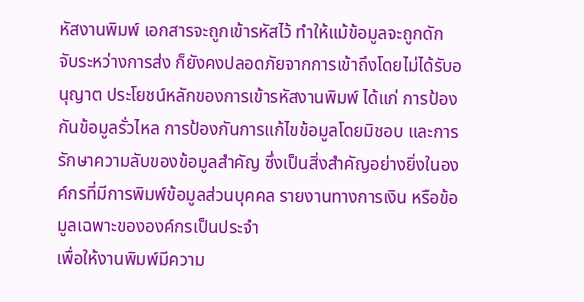หัสงานพิมพ์ เอกสารจะถูกเข้ารหัสไว้ ทำให้แม้ข้อมูลจะถูกดักจับระหว่างการส่ง ก็ยังคงปลอดภัยจากการเข้าถึงโดยไม่ได้รับอนุญาต ประโยชน์หลักของการเข้ารหัสงานพิมพ์ ได้แก่ การป้องกันข้อมูลรั่วไหล การป้องกันการแก้ไขข้อมูลโดยมิชอบ และการรักษาความลับของข้อมูลสำคัญ ซึ่งเป็นสิ่งสำคัญอย่างยิ่งในองค์กรที่มีการพิมพ์ข้อมูลส่วนบุคคล รายงานทางการเงิน หรือข้อมูลเฉพาะขององค์กรเป็นประจำ
เพื่อให้งานพิมพ์มีความ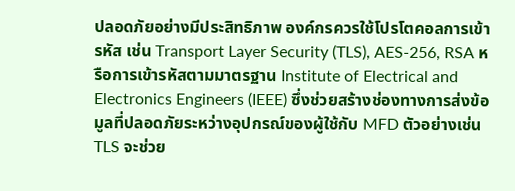ปลอดภัยอย่างมีประสิทธิภาพ องค์กรควรใช้โปรโตคอลการเข้ารหัส เช่น Transport Layer Security (TLS), AES-256, RSA หรือการเข้ารหัสตามมาตรฐาน Institute of Electrical and Electronics Engineers (IEEE) ซึ่งช่วยสร้างช่องทางการส่งข้อมูลที่ปลอดภัยระหว่างอุปกรณ์ของผู้ใช้กับ MFD ตัวอย่างเช่น TLS จะช่วย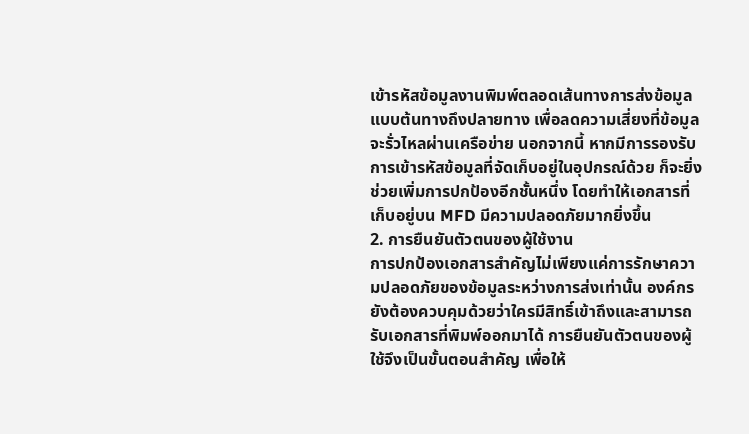เข้ารหัสข้อมูลงานพิมพ์ตลอดเส้นทางการส่งข้อมูลแบบต้นทางถึงปลายทาง เพื่อลดความเสี่ยงที่ข้อมูลจะรั่วไหลผ่านเครือข่าย นอกจากนี้ หากมีการรองรับการเข้ารหัสข้อมูลที่จัดเก็บอยู่ในอุปกรณ์ด้วย ก็จะยิ่งช่วยเพิ่มการปกป้องอีกชั้นหนึ่ง โดยทำให้เอกสารที่เก็บอยู่บน MFD มีความปลอดภัยมากยิ่งขึ้น
2. การยืนยันตัวตนของผู้ใช้งาน
การปกป้องเอกสารสำคัญไม่เพียงแค่การรักษาความปลอดภัยของข้อมูลระหว่างการส่งเท่านั้น องค์กรยังต้องควบคุมด้วยว่าใครมีสิทธิ์เข้าถึงและสามารถรับเอกสารที่พิมพ์ออกมาได้ การยืนยันตัวตนของผู้ใช้จึงเป็นขั้นตอนสำคัญ เพื่อให้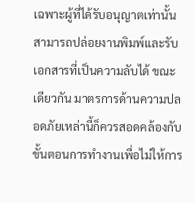เฉพาะผู้ที่ได้รับอนุญาตเท่านั้นสามารถปล่อยงานพิมพ์และรับเอกสารที่เป็นความลับได้ ขณะเดียวกัน มาตรการด้านความปลอดภัยเหล่านี้ก็ควรสอดคล้องกับขั้นตอนการทำงานเพื่อไม่ให้การ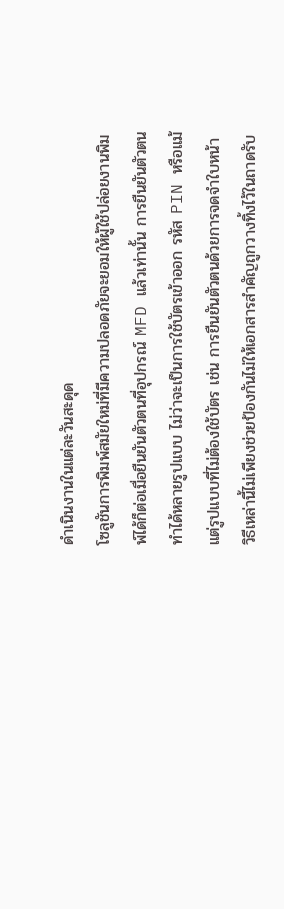ดำเนินงานในแต่ละวันสะดุด
โซลูชันการพิมพ์สมัยใหม่ที่มีความปลอดภัยจะยอมให้ผู้ใช้ปล่อยงานพิมพ์ได้ก็ต่อเมื่อยืนยันตัวตนที่อุปกรณ์ MFD แล้วเท่านั้น การยืนยันตัวตนทำได้หลายรูปแบบ ไม่ว่าจะเป็นการใช้บัตรเข้าออก รหัส PIN หรือแม้แต่รูปแบบที่ไม่ต้องใช้บัตร เช่น การยืนยันตัวตนด้วยการจดจำใบหน้า วิธีเหล่านี้ไม่เพียงช่วยป้องกันไม่ให้เอกสารสำคัญถูกวางทิ้งไว้ในถาดรับ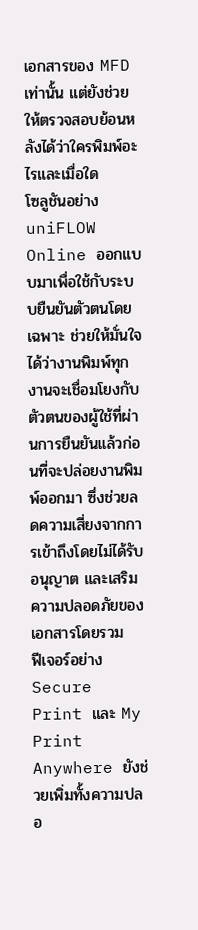เอกสารของ MFD เท่านั้น แต่ยังช่วยให้ตรวจสอบย้อนหลังได้ว่าใครพิมพ์อะไรและเมื่อใด
โซลูชันอย่าง uniFLOW Online ออกแบบมาเพื่อใช้กับระบบยืนยันตัวตนโดยเฉพาะ ช่วยให้มั่นใจได้ว่างานพิมพ์ทุกงานจะเชื่อมโยงกับตัวตนของผู้ใช้ที่ผ่านการยืนยันแล้วก่อนที่จะปล่อยงานพิมพ์ออกมา ซึ่งช่วยลดความเสี่ยงจากการเข้าถึงโดยไม่ได้รับอนุญาต และเสริมความปลอดภัยของเอกสารโดยรวม
ฟีเจอร์อย่าง Secure Print และ My Print Anywhere ยังช่วยเพิ่มทั้งความปลอ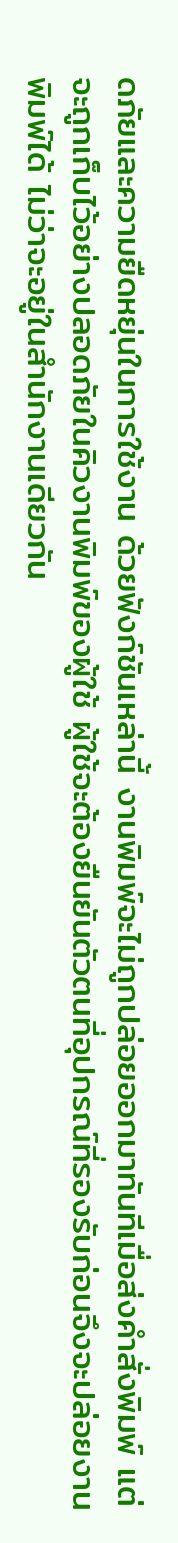ดภัยและความยืดหยุ่นในการใช้งาน ด้วยฟังก์ชันเหล่านี้ งานพิมพ์จะไม่ถูกปล่อยออกมาทันทีเมื่อส่งคำสั่งพิมพ์ แต่จะถูกเก็บไว้อย่างปลอดภัยในคิวงานพิมพ์ของผู้ใช้ ผู้ใช้จะต้องยืนยันตัวตนที่อุปกรณ์ที่รองรับก่อนจึงจะปล่อยงานพิมพ์ได้ ไม่ว่าจะอยู่ในสำนักงานเดียวกัน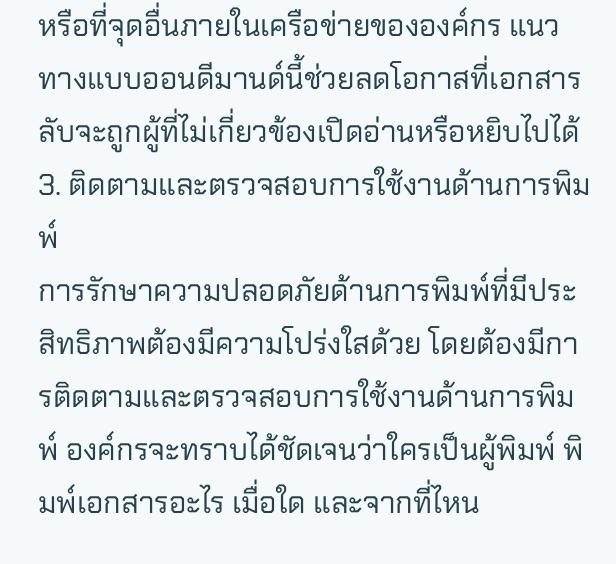หรือที่จุดอื่นภายในเครือข่ายขององค์กร แนวทางแบบออนดีมานด์นี้ช่วยลดโอกาสที่เอกสารลับจะถูกผู้ที่ไม่เกี่ยวข้องเปิดอ่านหรือหยิบไปได้
3. ติดตามและตรวจสอบการใช้งานด้านการพิมพ์
การรักษาความปลอดภัยด้านการพิมพ์ที่มีประสิทธิภาพต้องมีความโปร่งใสด้วย โดยต้องมีการติดตามและตรวจสอบการใช้งานด้านการพิมพ์ องค์กรจะทราบได้ชัดเจนว่าใครเป็นผู้พิมพ์ พิมพ์เอกสารอะไร เมื่อใด และจากที่ไหน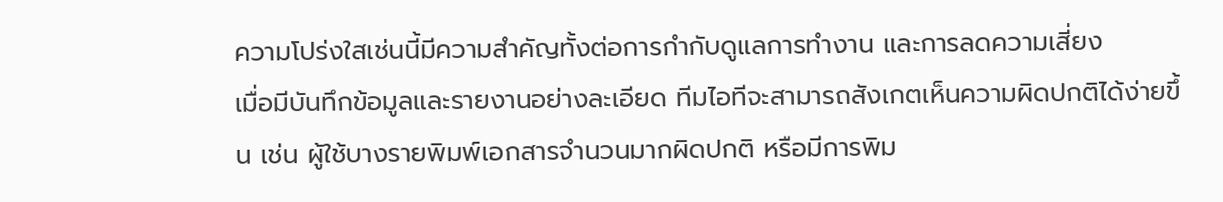ความโปร่งใสเช่นนี้มีความสำคัญทั้งต่อการกำกับดูแลการทำงาน และการลดความเสี่ยง
เมื่อมีบันทึกข้อมูลและรายงานอย่างละเอียด ทีมไอทีจะสามารถสังเกตเห็นความผิดปกติได้ง่ายขึ้น เช่น ผู้ใช้บางรายพิมพ์เอกสารจำนวนมากผิดปกติ หรือมีการพิม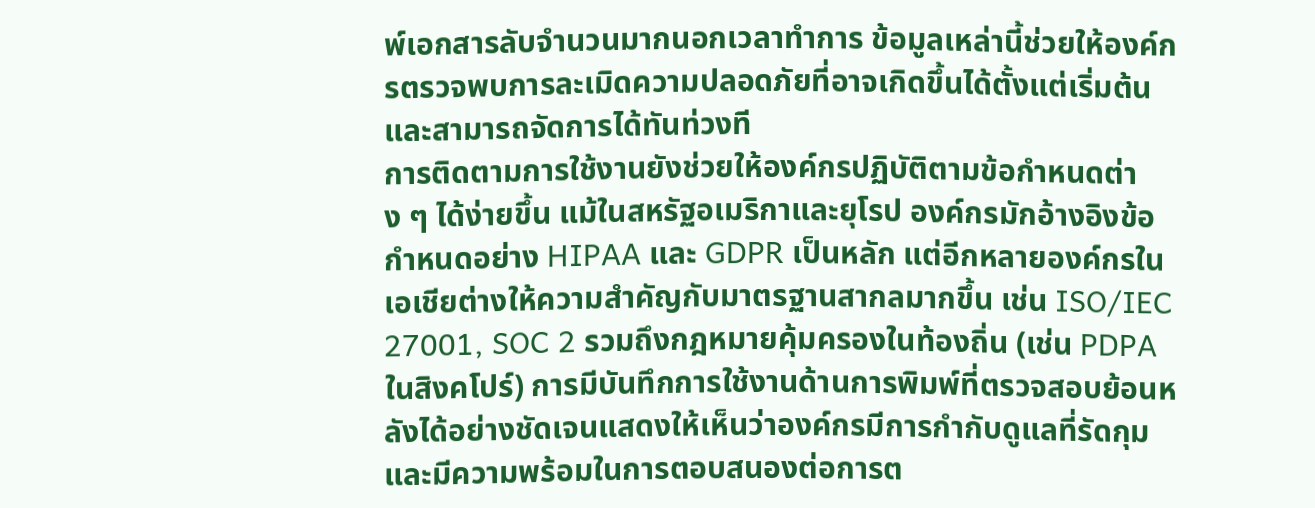พ์เอกสารลับจำนวนมากนอกเวลาทำการ ข้อมูลเหล่านี้ช่วยให้องค์กรตรวจพบการละเมิดความปลอดภัยที่อาจเกิดขึ้นได้ตั้งแต่เริ่มต้น และสามารถจัดการได้ทันท่วงที
การติดตามการใช้งานยังช่วยให้องค์กรปฏิบัติตามข้อกำหนดต่าง ๆ ได้ง่ายขึ้น แม้ในสหรัฐอเมริกาและยุโรป องค์กรมักอ้างอิงข้อกำหนดอย่าง HIPAA และ GDPR เป็นหลัก แต่อีกหลายองค์กรในเอเชียต่างให้ความสำคัญกับมาตรฐานสากลมากขึ้น เช่น ISO/IEC 27001, SOC 2 รวมถึงกฎหมายคุ้มครองในท้องถิ่น (เช่น PDPA ในสิงคโปร์) การมีบันทึกการใช้งานด้านการพิมพ์ที่ตรวจสอบย้อนหลังได้อย่างชัดเจนแสดงให้เห็นว่าองค์กรมีการกำกับดูแลที่รัดกุม และมีความพร้อมในการตอบสนองต่อการต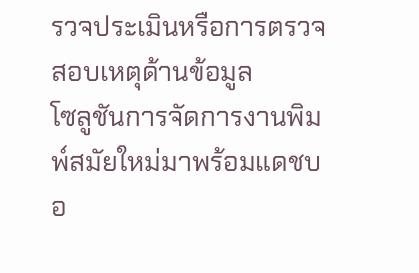รวจประเมินหรือการตรวจสอบเหตุด้านข้อมูล
โซลูชันการจัดการงานพิมพ์สมัยใหม่มาพร้อมแดชบอ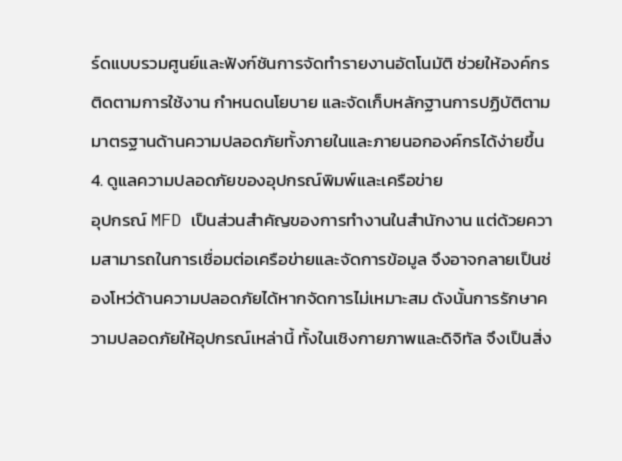ร์ดแบบรวมศูนย์และฟังก์ชันการจัดทำรายงานอัตโนมัติ ช่วยให้องค์กรติดตามการใช้งาน กำหนดนโยบาย และจัดเก็บหลักฐานการปฏิบัติตามมาตรฐานด้านความปลอดภัยทั้งภายในและภายนอกองค์กรได้ง่ายขึ้น
4. ดูแลความปลอดภัยของอุปกรณ์พิมพ์และเครือข่าย
อุปกรณ์ MFD เป็นส่วนสำคัญของการทำงานในสำนักงาน แต่ด้วยความสามารถในการเชื่อมต่อเครือข่ายและจัดการข้อมูล จึงอาจกลายเป็นช่องโหว่ด้านความปลอดภัยได้หากจัดการไม่เหมาะสม ดังนั้นการรักษาความปลอดภัยให้อุปกรณ์เหล่านี้ ทั้งในเชิงกายภาพและดิจิทัล จึงเป็นสิ่ง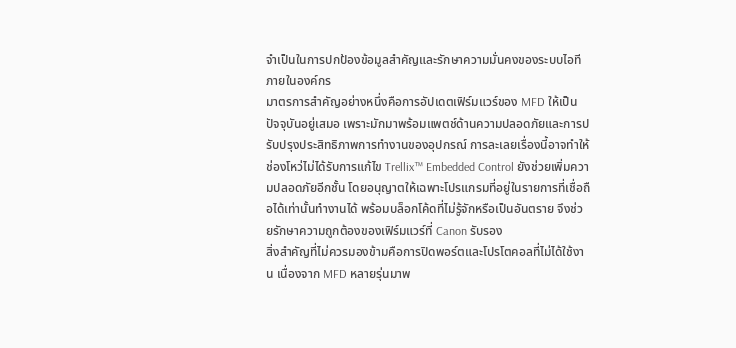จำเป็นในการปกป้องข้อมูลสำคัญและรักษาความมั่นคงของระบบไอทีภายในองค์กร
มาตรการสำคัญอย่างหนึ่งคือการอัปเดตเฟิร์มแวร์ของ MFD ให้เป็นปัจจุบันอยู่เสมอ เพราะมักมาพร้อมแพตช์ด้านความปลอดภัยและการปรับปรุงประสิทธิภาพการทำงานของอุปกรณ์ การละเลยเรื่องนี้อาจทำให้ช่องโหว่ไม่ได้รับการแก้ไข Trellix™ Embedded Control ยังช่วยเพิ่มความปลอดภัยอีกชั้น โดยอนุญาตให้เฉพาะโปรแกรมที่อยู่ในรายการที่เชื่อถือได้เท่านั้นทำงานได้ พร้อมบล็อกโค้ดที่ไม่รู้จักหรือเป็นอันตราย จึงช่วยรักษาความถูกต้องของเฟิร์มแวร์ที่ Canon รับรอง
สิ่งสำคัญที่ไม่ควรมองข้ามคือการปิดพอร์ตและโปรโตคอลที่ไม่ได้ใช้งาน เนื่องจาก MFD หลายรุ่นมาพ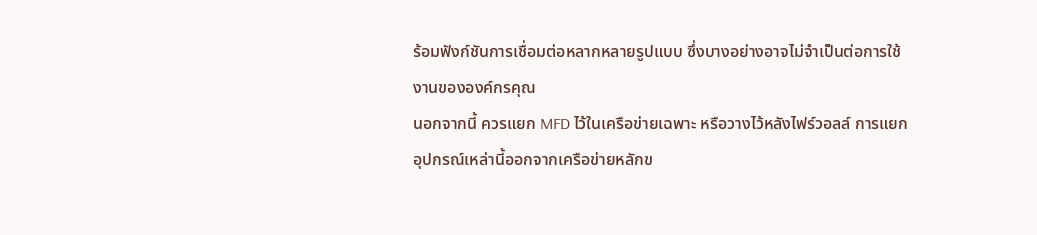ร้อมฟังก์ชันการเชื่อมต่อหลากหลายรูปแบบ ซึ่งบางอย่างอาจไม่จำเป็นต่อการใช้งานขององค์กรคุณ
นอกจากนี้ ควรแยก MFD ไว้ในเครือข่ายเฉพาะ หรือวางไว้หลังไฟร์วอลล์ การแยกอุปกรณ์เหล่านี้ออกจากเครือข่ายหลักข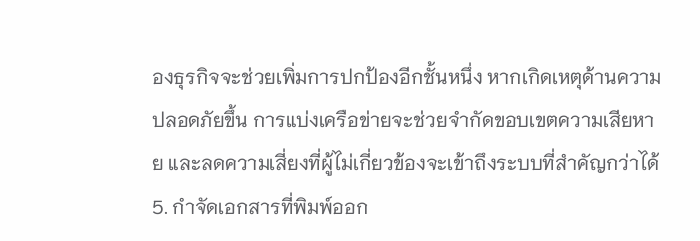องธุรกิจจะช่วยเพิ่มการปกป้องอีกชั้นหนึ่ง หากเกิดเหตุด้านความปลอดภัยขึ้น การแบ่งเครือข่ายจะช่วยจำกัดขอบเขตความเสียหาย และลดความเสี่ยงที่ผู้ไม่เกี่ยวข้องจะเข้าถึงระบบที่สำคัญกว่าได้
5. กำจัดเอกสารที่พิมพ์ออก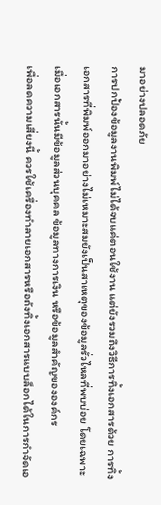มาอย่างปลอดภัย
การปกป้องข้อมูลงานพิมพ์ไม่ได้จบแค่ตอนใช้งาน แต่ยังรวมถึงวิธีการทิ้งเอกสารด้วย การทิ้งเอกสารที่พิมพ์ออกมาอย่างไม่เหมาะสมยังเป็นสาเหตุของข้อมูลรั่วไหลที่พบบ่อย โดยเฉพาะเมื่อเอกสารนั้นมีข้อมูลส่วนบุคคล ข้อมูลทางการเงิน หรือข้อมูลสำคัญขององค์กร
เพื่อลดความเสี่ยงนี้ ควรใช้เครื่องทำลายเอกสารหรือถังทิ้งเอกสารแบบล็อกได้ในการกำจัดเอ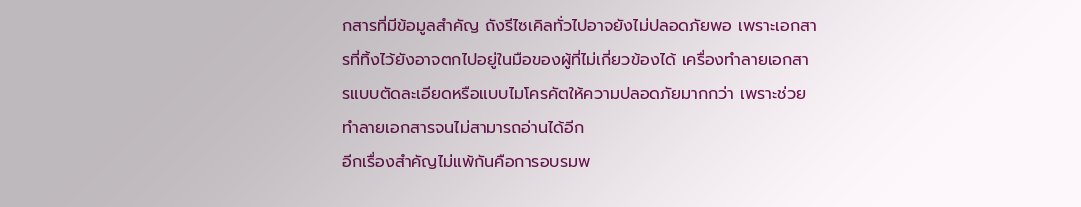กสารที่มีข้อมูลสำคัญ ถังรีไซเคิลทั่วไปอาจยังไม่ปลอดภัยพอ เพราะเอกสารที่ทิ้งไว้ยังอาจตกไปอยู่ในมือของผู้ที่ไม่เกี่ยวข้องได้ เครื่องทำลายเอกสารแบบตัดละเอียดหรือแบบไมโครคัตให้ความปลอดภัยมากกว่า เพราะช่วยทำลายเอกสารจนไม่สามารถอ่านได้อีก
อีกเรื่องสำคัญไม่แพ้กันคือการอบรมพ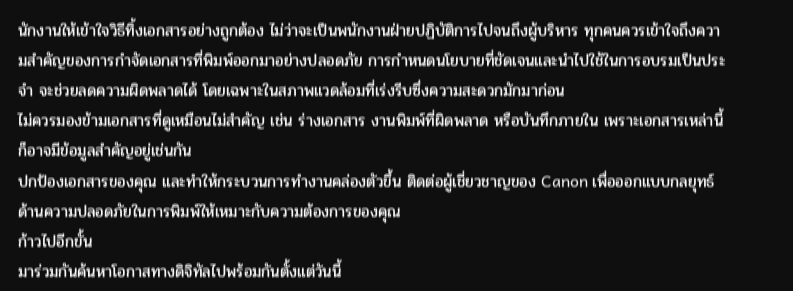นักงานให้เข้าใจวิธีทิ้งเอกสารอย่างถูกต้อง ไม่ว่าจะเป็นพนักงานฝ่ายปฏิบัติการไปจนถึงผู้บริหาร ทุกคนควรเข้าใจถึงความสำคัญของการกำจัดเอกสารที่พิมพ์ออกมาอย่างปลอดภัย การกำหนดนโยบายที่ชัดเจนและนำไปใช้ในการอบรมเป็นประจำ จะช่วยลดความผิดพลาดได้ โดยเฉพาะในสภาพแวดล้อมที่เร่งรีบซึ่งความสะดวกมักมาก่อน
ไม่ควรมองข้ามเอกสารที่ดูเหมือนไม่สำคัญ เช่น ร่างเอกสาร งานพิมพ์ที่ผิดพลาด หรือบันทึกภายใน เพราะเอกสารเหล่านี้ก็อาจมีข้อมูลสำคัญอยู่เช่นกัน
ปกป้องเอกสารของคุณ และทำให้กระบวนการทำงานคล่องตัวขึ้น ติดต่อผู้เชี่ยวชาญของ Canon เพื่อออกแบบกลยุทธ์ด้านความปลอดภัยในการพิมพ์ให้เหมาะกับความต้องการของคุณ
ก้าวไปอีกขั้น
มาร่วมกันค้นหาโอกาสทางดิจิทัลไปพร้อมกันตั้งแต่วันนี้